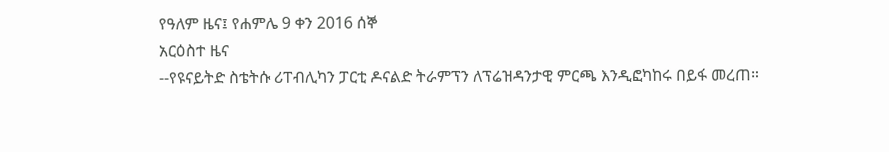የዓለም ዜና፤ የሐምሌ 9 ቀን 2016 ሰኞ
አርዕስተ ዜና
--የዩናይትድ ስቴትሱ ሪፐብሊካን ፓርቲ ዶናልድ ትራምፕን ለፕሬዝዳንታዊ ምርጫ እንዲፎካከሩ በይፋ መረጠ።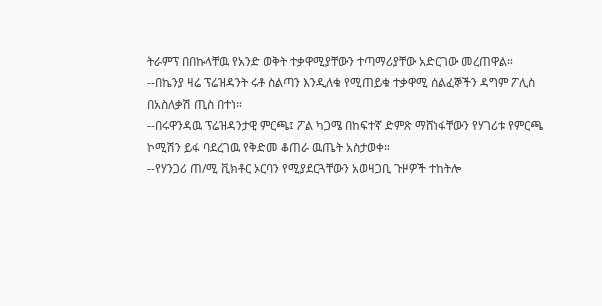ትራምፕ በበኩላቸዉ የአንድ ወቅት ተቃዋሚያቸውን ተጣማሪያቸው አድርገው መረጠዋል።
--በኬንያ ዛሬ ፕሬዝዳንት ሩቶ ስልጣን እንዲለቁ የሚጠይቁ ተቃዋሚ ሰልፈኞችን ዳግም ፖሊስ በአስለቃሽ ጢስ በተነ።
--በሩዋንዳዉ ፕሬዝዳንታዊ ምርጫ፤ ፖል ካጋሜ በከፍተኛ ድምጽ ማሸነፋቸውን የሃገሪቱ የምርጫ ኮሚሽን ይፋ ባደረገዉ የቅድመ ቆጠራ ዉጤት አስታወቀ።
--የሃንጋሪ ጠ/ሚ ቪክቶር ኦርባን የሚያደርጓቸውን አወዛጋቢ ጉዞዎች ተከትሎ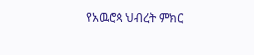የአዉሮጳ ህብረት ምክር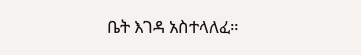ቤት እገዳ አስተላለፈ።